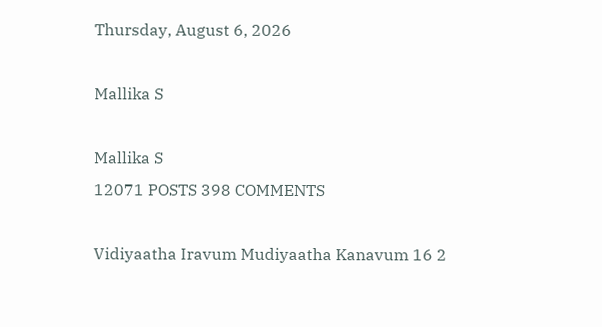Thursday, August 6, 2026

Mallika S

Mallika S
12071 POSTS 398 COMMENTS

Vidiyaatha Iravum Mudiyaatha Kanavum 16 2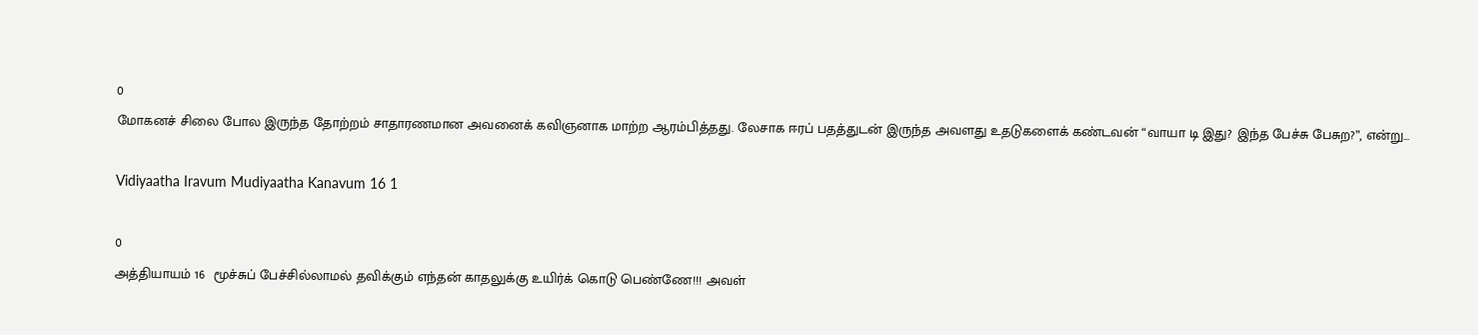0
மோகனச் சிலை போல இருந்த தோற்றம் சாதாரணமான அவனைக் கவிஞனாக மாற்ற ஆரம்பித்தது. லேசாக ஈரப் பதத்துடன் இருந்த அவளது உதடுகளைக் கண்டவன் “வாயா டி இது? இந்த பேச்சு பேசுற?”, என்று...

Vidiyaatha Iravum Mudiyaatha Kanavum 16 1

0
அத்தியாயம் 16  மூச்சுப் பேச்சில்லாமல் தவிக்கும் எந்தன் காதலுக்கு உயிர்க் கொடு பெண்ணே!!! அவள்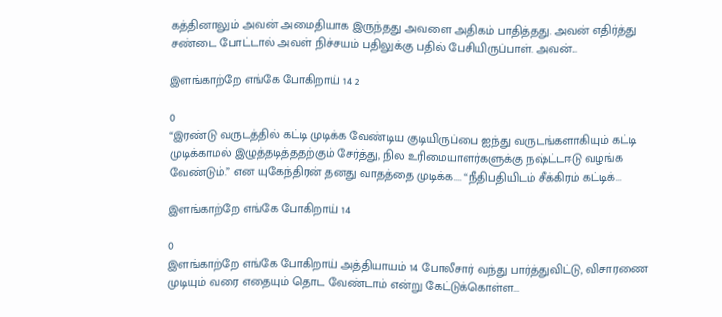கத்தினாலும் அவன் அமைதியாக இருந்தது அவளை அதிகம் பாதித்தது. அவன் எதிர்த்து சண்டை போட்டால் அவள் நிச்சயம் பதிலுக்கு பதில் பேசியிருப்பாள். அவன்...

இளங்காற்றே எங்கே போகிறாய் 14 2

0
“இரண்டு வருடத்தில் கட்டி முடிக்க வேண்டிய குடியிருப்பை ஐந்து வருடங்களாகியும் கட்டி முடிக்காமல் இழுத்தடித்ததற்கும் சேர்த்து, நில உரிமையாளர்களுக்கு நஷ்ட்டஈடு வழங்க வேண்டும்.” என யுகேந்திரன் தனது வாதத்தை முடிக்க.... “நீதிபதியிடம் சீக்கிரம் கட்டிக்...

இளங்காற்றே எங்கே போகிறாய் 14

0
இளங்காற்றே எங்கே போகிறாய் அத்தியாயம் 14 போலீசார் வந்து பார்த்துவிட்டு, விசாரணை முடியும் வரை எதையும் தொட வேண்டாம் என்று கேட்டுக்கொள்ள...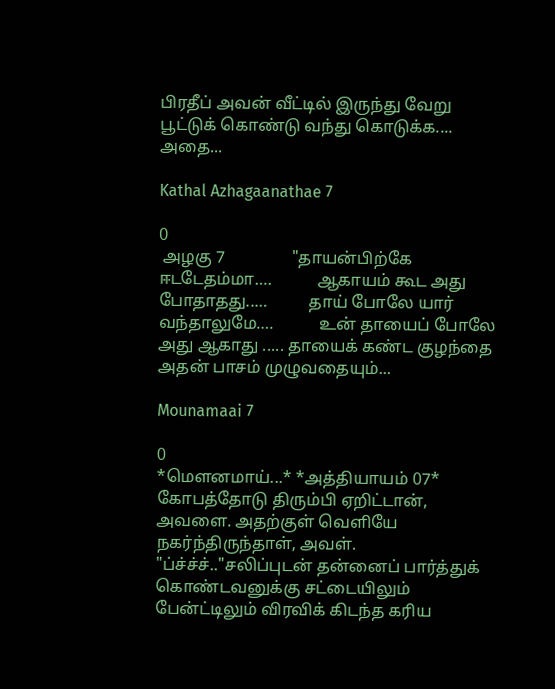பிரதீப் அவன் வீட்டில் இருந்து வேறு பூட்டுக் கொண்டு வந்து கொடுக்க.... அதை...

Kathal Azhagaanathae 7

0
 அழகு 7                "தாயன்பிற்கே ஈடடேதம்மா….           ஆகாயம் கூட அது போதாதது..…          தாய் போலே யார் வந்தாலுமே….           உன் தாயைப் போலே அது ஆகாது ..... தாயைக் கண்ட குழந்தை அதன் பாசம் முழுவதையும்...

Mounamaai 7

0
*மௌனமாய்...* *அத்தியாயம் 07* கோபத்தோடு திரும்பி ஏறிட்டான், அவளை. அதற்குள் வெளியே நகர்ந்திருந்தாள், அவள். "ப்ச்ச்ச்.."சலிப்புடன் தன்னைப் பார்த்துக் கொண்டவனுக்கு சட்டையிலும் பேன்ட்டிலும் விரவிக் கிடந்த கரிய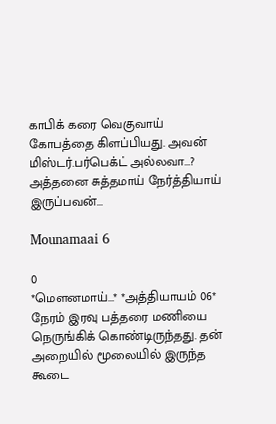காபிக் கரை வெகுவாய் கோபத்தை கிளப்பியது. அவன் மிஸ்டர்.பர்பெக்ட் அல்லவா...? அத்தனை சுத்தமாய் நேர்த்தியாய் இருப்பவன்...

Mounamaai 6

0
*மௌனமாய்...* *அத்தியாயம் 06* நேரம் இரவு பத்தரை மணியை நெருங்கிக் கொண்டிருந்தது. தன் அறையில் மூலையில் இருந்த கூடை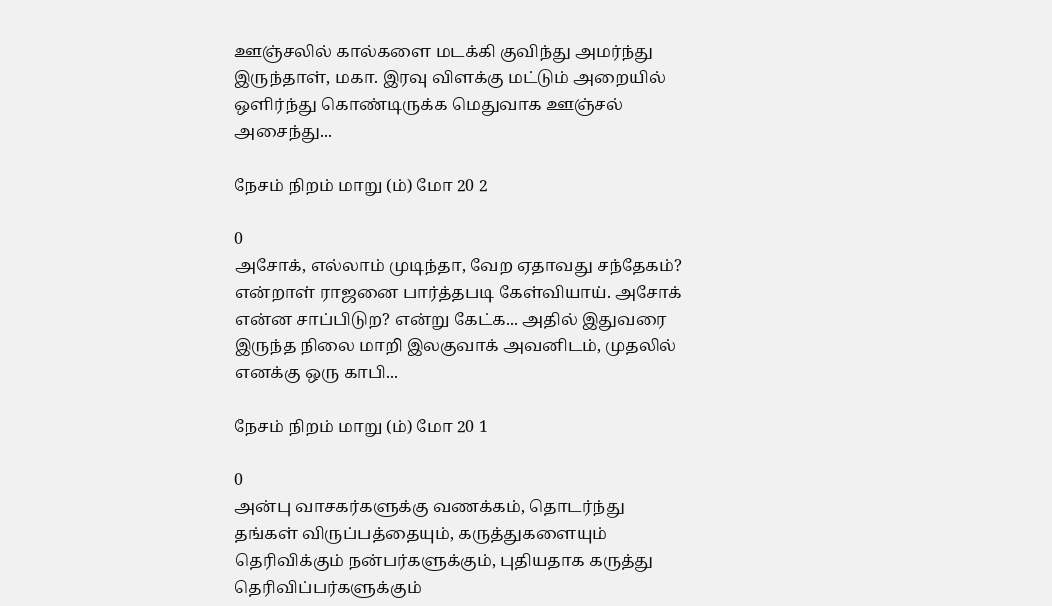ஊஞ்சலில் கால்களை மடக்கி குவிந்து அமர்ந்து இருந்தாள், மகா. இரவு விளக்கு மட்டும் அறையில் ஒளிர்ந்து கொண்டிருக்க மெதுவாக ஊஞ்சல் அசைந்து...

நேசம் நிறம் மாறு (ம்) மோ 20 2

0
அசோக், எல்லாம் முடிந்தா, வேற ஏதாவது சந்தேகம்? என்றாள் ராஜனை பார்த்தபடி கேள்வியாய். அசோக் என்ன சாப்பிடுற? என்று கேட்க... அதில் இதுவரை இருந்த நிலை மாறி இலகுவாக் அவனிடம், முதலில் எனக்கு ஒரு காபி...

நேசம் நிறம் மாறு (ம்) மோ 20 1

0
அன்பு வாசகர்களுக்கு வணக்கம், தொடர்ந்து தங்கள் விருப்பத்தையும், கருத்துகளையும்  தெரிவிக்கும் நன்பர்களுக்கும், புதியதாக கருத்து தெரிவிப்பர்களுக்கும்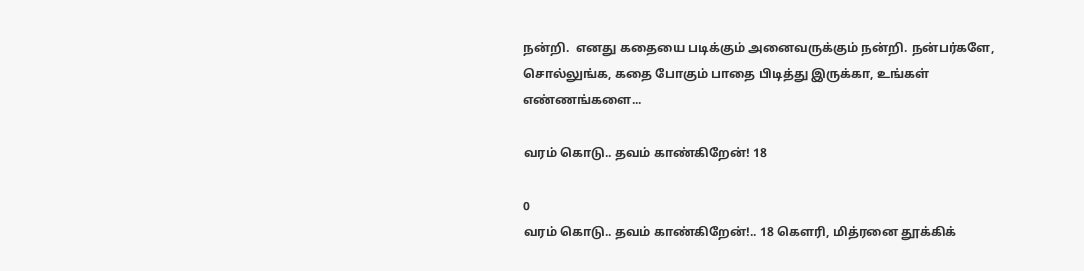நன்றி.  எனது கதையை படிக்கும் அனைவருக்கும் நன்றி. நன்பர்களே, சொல்லுங்க, கதை போகும் பாதை பிடித்து இருக்கா, உங்கள் எண்ணங்களை...

வரம் கொடு.. தவம் காண்கிறேன்! 18

0
வரம் கொடு.. தவம் காண்கிறேன்!.. 18 கௌரி, மித்ரனை தூக்கிக்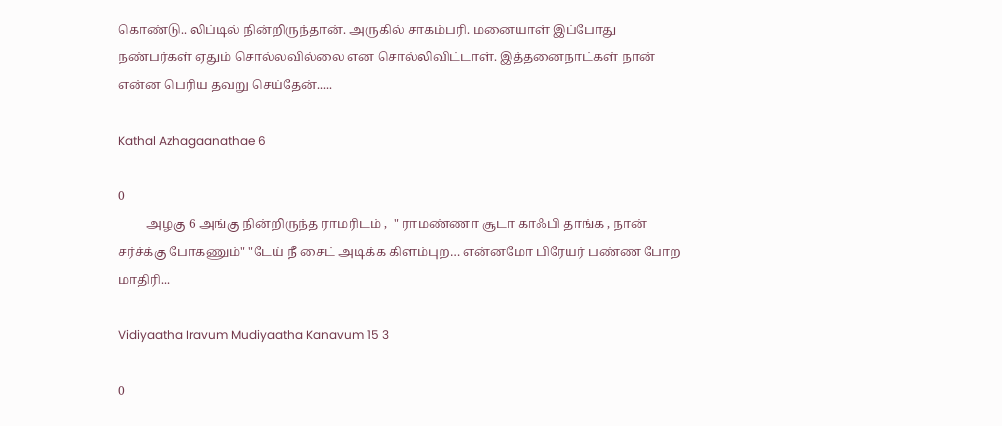கொண்டு.. லிப்டில் நின்றிருந்தான். அருகில் சாகம்பரி. மனையாள் இப்போது நண்பர்கள் ஏதும் சொல்லவில்லை என சொல்லிவிட்டாள். இத்தனைநாட்கள் நான் என்ன பெரிய தவறு செய்தேன்.....

Kathal Azhagaanathae 6

0
         அழகு 6 அங்கு நின்றிருந்த ராமரிடம் ,  " ராமண்ணா சூடா காஃபி தாங்க , நான் சர்ச்க்கு போகணும்" "டேய் நீ சைட் அடிக்க கிளம்புற… என்னமோ பிரேயர் பண்ண போற மாதிரி...

Vidiyaatha Iravum Mudiyaatha Kanavum 15 3

0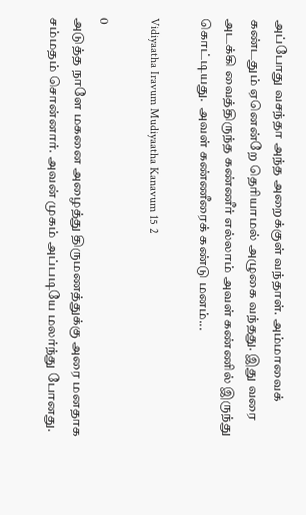அப்போது வசந்தா அந்த அறைக்குள் வந்தாள். அம்மாவைக் கண்டதும் ஏனென்றே தெரியாமல் அழுகை வந்தது. இது வரை அடக்கி வைத்திருந்த கண்ணீர் எல்லாம் அவள் கண்ணில் இருந்து கொட்டியது.  அவள் கண்ணீரைக் கண்டு மனம்...

Vidiyaatha Iravum Mudiyaatha Kanavum 15 2

0
அடுத்த நாளே மகனை அழைத்து திருமணத்துக்கு அரை மனதாக சம்மதம் சொன்னார். அவன் முகம் அப்படியே மலர்ந்து போனது.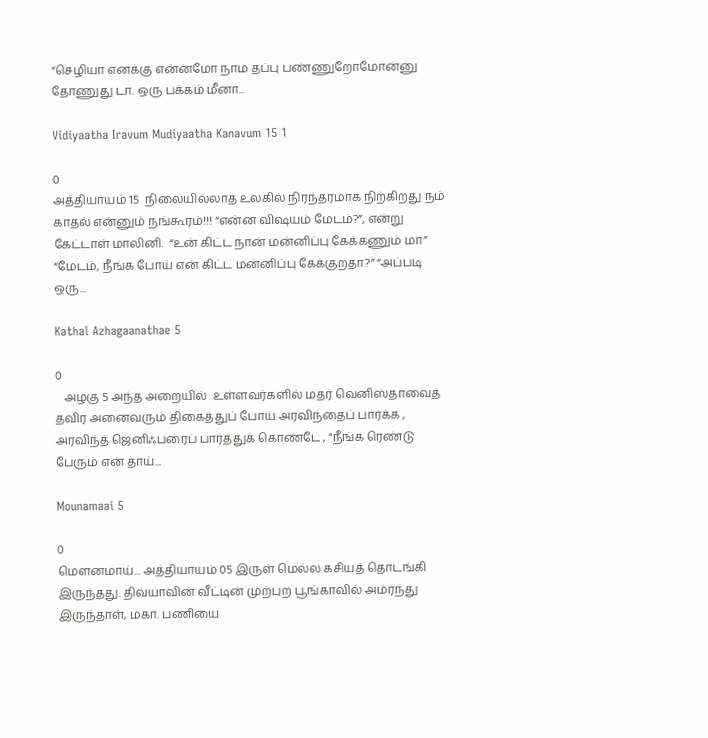“செழியா எனக்கு என்னமோ நாம தப்பு பண்ணுறோமோன்னு தோணுது டா. ஒரு பக்கம் மீனா...

Vidiyaatha Iravum Mudiyaatha Kanavum 15 1

0
அத்தியாயம் 15  நிலையில்லாத உலகில் நிரந்தரமாக நிற்கிறது நம் காதல் என்னும் நங்கூரம்!!! “என்ன விஷயம் மேடம்?”, என்று கேட்டாள் மாலினி.  “உன் கிட்ட நான் மன்னிப்பு கேக்கணும் மா” “மேடம், நீங்க போய் என் கிட்ட மன்னிப்பு கேக்குறதா?” “அப்படி ஒரு...

Kathal Azhagaanathae 5

0
   அழகு 5 அந்த அறையில்  உள்ளவர்களில் மதர் வெனிஸ்தாவைத் தவிர அனைவரும் திகைத்துப் போய் அரவிந்தைப் பார்க்க , அரவிந்த் ஜெனிஃபரைப் பார்த்துக் கொண்டே , "நீங்க ரெண்டு பேரும் என் தாய்...

Mounamaai 5

0
மௌனமாய்... அத்தியாயம் 05 இருள் மெல்ல கசியத் தொடங்கி இருந்தது. திவ்யாவின் வீட்டின் முற்புற பூங்காவில் அம்ர்ந்து இருந்தாள், மகா. பணியை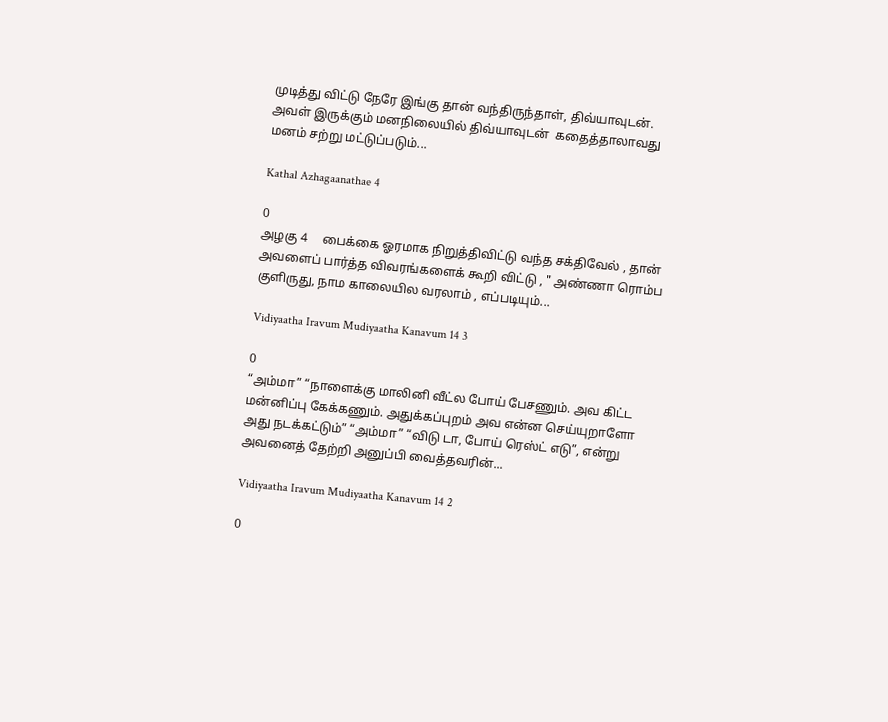முடித்து விட்டு நேரே இங்கு தான் வந்திருந்தாள், திவ்யாவுடன். அவள் இருக்கும் மனநிலையில் திவ்யாவுடன்  கதைத்தாலாவது மனம் சற்று மட்டுப்படும்...

Kathal Azhagaanathae 4

0
அழகு 4     பைக்கை ஓரமாக நிறுத்திவிட்டு வந்த சக்திவேல் , தான் அவளைப் பார்த்த விவரங்களைக் கூறி விட்டு , " அண்ணா ரொம்ப குளிருது, நாம காலையில வரலாம் , எப்படியும்...

Vidiyaatha Iravum Mudiyaatha Kanavum 14 3

0
“அம்மா” “நாளைக்கு மாலினி வீட்ல போய் பேசணும். அவ கிட்ட மன்னிப்பு கேக்கணும். அதுக்கப்புறம் அவ என்ன செய்யுறாளோ அது நடக்கட்டும்” “அம்மா” “விடு டா, போய் ரெஸ்ட் எடு”, என்று அவனைத் தேற்றி அனுப்பி வைத்தவரின்...

Vidiyaatha Iravum Mudiyaatha Kanavum 14 2

0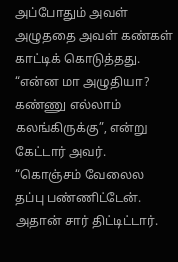அப்போதும் அவள் அழுததை அவள் கண்கள் காட்டிக் கொடுத்தது. “என்ன மா அழுதியா? கண்ணு எல்லாம் கலங்கிருக்கு”, என்று கேட்டார் அவர். “கொஞ்சம் வேலைல தப்பு பண்ணிட்டேன். அதான் சார் திட்டிட்டார்.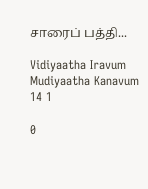சாரைப் பத்தி...

Vidiyaatha Iravum Mudiyaatha Kanavum 14 1

0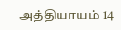அத்தியாயம் 14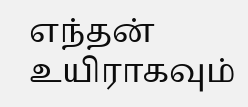எந்தன் உயிராகவும்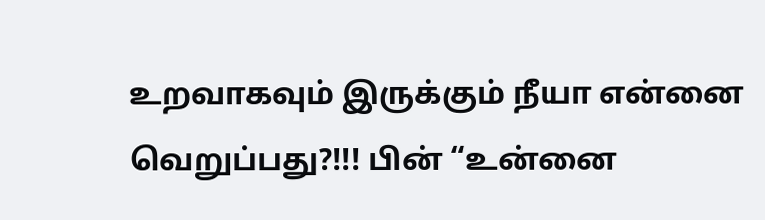உறவாகவும் இருக்கும் நீயா என்னை வெறுப்பது?!!! பின் “உன்னை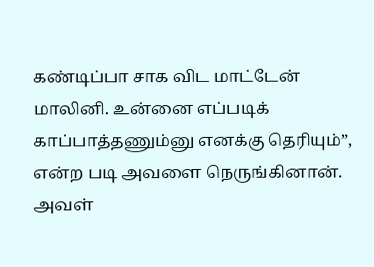கண்டிப்பா சாக விட மாட்டேன் மாலினி. உன்னை எப்படிக் காப்பாத்தணும்னு எனக்கு தெரியும்”, என்ற படி அவளை நெருங்கினான். அவள்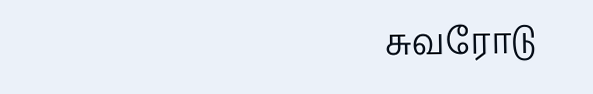சுவரோடு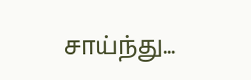சாய்ந்து...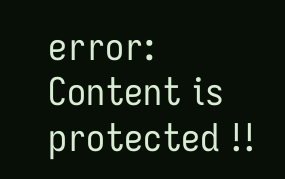error: Content is protected !!